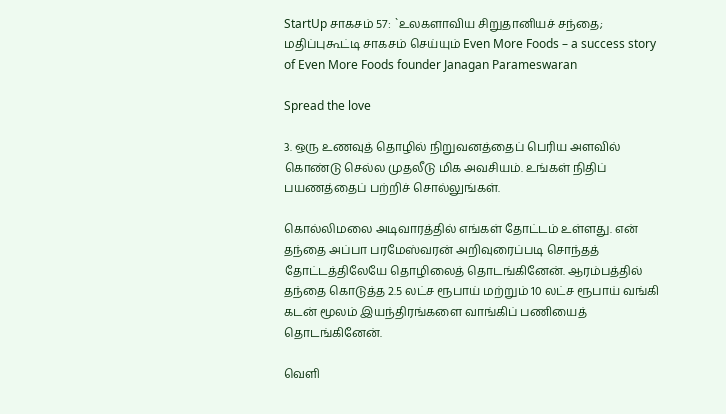StartUp சாகசம் 57: `உலகளாவிய சிறுதானியச் சந்தை; மதிப்புகூட்டி சாகசம் செய்யும் Even More Foods – a success story of Even More Foods founder Janagan Parameswaran

Spread the love

3. ஒரு உணவுத் தொழில் நிறுவனத்தைப் பெரிய அளவில் கொண்டு செல்ல முதலீடு மிக அவசியம். உங்கள் நிதிப் பயணத்தைப் பற்றிச் சொல்லுங்கள்.

கொல்லிமலை அடிவாரத்தில் எங்கள் தோட்டம் உள்ளது. என் தந்தை அப்பா பரமேஸ்வரன் அறிவுரைப்படி சொந்தத் தோட்டத்திலேயே தொழிலைத் தொடங்கினேன். ஆரம்பத்தில் தந்தை கொடுத்த 2.5 லட்ச ரூபாய் மற்றும் 10 லட்ச ரூபாய் வங்கி கடன் மூலம் இயந்திரங்களை வாங்கிப் பணியைத் தொடங்கினேன்.

வெளி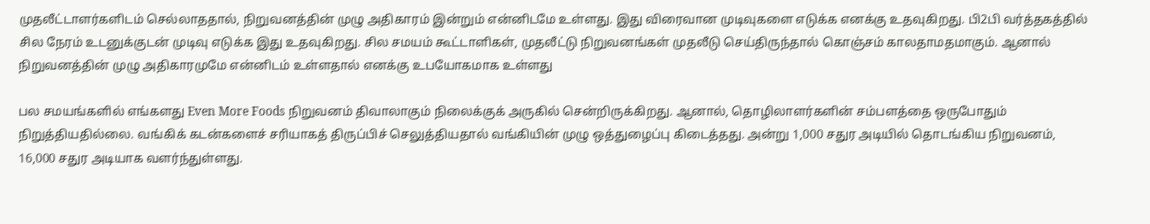முதலீட்டாளர்களிடம் செல்லாததால், நிறுவனத்தின் முழு அதிகாரம் இன்றும் என்னிடமே உள்ளது. இது விரைவான முடிவுகளை எடுக்க எனக்கு உதவுகிறது. பி2பி வர்த்தகத்தில் சில நேரம் உடனுக்குடன் முடிவு எடுக்க இது உதவுகிறது. சில சமயம் கூட்டாளிகள், முதலீட்டு நிறுவனங்கள் முதலீடு செய்திருந்தால் கொஞ்சம் காலதாமதமாகும். ஆனால் நிறுவனத்தின் முழு அதிகாரமுமே என்னிடம் உள்ளதால் எனக்கு உபயோகமாக உள்ளது

பல சமயங்களில் எங்களது Even More Foods நிறுவனம் திவாலாகும் நிலைக்குக் அருகில் சென்றிருக்கிறது. ஆனால், தொழிலாளர்களின் சம்பளத்தை ஒருபோதும் நிறுத்தியதில்லை. வங்கிக் கடன்களைச் சரியாகத் திருப்பிச் செலுத்தியதால் வங்கியின் முழு ஒத்துழைப்பு கிடைத்தது. அன்று 1,000 சதுர அடியில் தொடங்கிய நிறுவனம், 16,000 சதுர அடியாக வளர்ந்துள்ளது.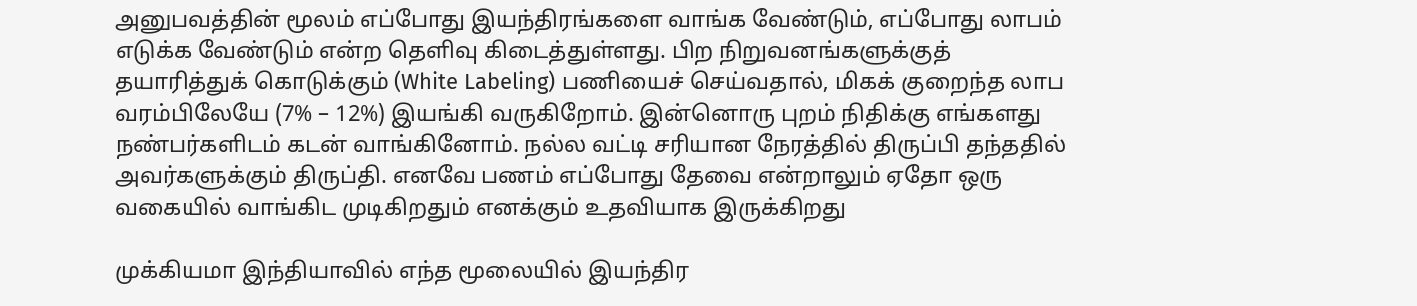அனுபவத்தின் மூலம் எப்போது இயந்திரங்களை வாங்க வேண்டும், எப்போது லாபம் எடுக்க வேண்டும் என்ற தெளிவு கிடைத்துள்ளது. பிற நிறுவனங்களுக்குத் தயாரித்துக் கொடுக்கும் (White Labeling) பணியைச் செய்வதால், மிகக் குறைந்த லாப வரம்பிலேயே (7% – 12%) இயங்கி வருகிறோம். இன்னொரு புறம் நிதிக்கு எங்களது நண்பர்களிடம் கடன் வாங்கினோம். நல்ல வட்டி சரியான நேரத்தில் திருப்பி தந்ததில் அவர்களுக்கும் திருப்தி. எனவே பணம் எப்போது தேவை என்றாலும் ஏதோ ஒரு வகையில் வாங்கிட முடிகிறதும் எனக்கும் உதவியாக இருக்கிறது

முக்கியமா இந்தியாவில் எந்த மூலையில் இயந்திர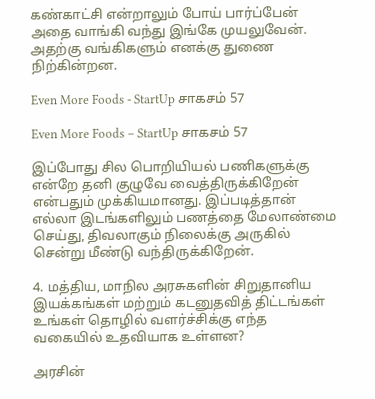கண்காட்சி என்றாலும் போய் பார்ப்பேன் அதை வாங்கி வந்து இங்கே முயலுவேன். அதற்கு வங்கிகளும் எனக்கு துணை நிற்கின்றன.

Even More Foods - StartUp சாகசம் 57

Even More Foods – StartUp சாகசம் 57

இப்போது சில பொறியியல் பணிகளுக்கு என்றே தனி குழுவே வைத்திருக்கிறேன் என்பதும் முக்கியமானது. இப்படித்தான் எல்லா இடங்களிலும் பணத்தை மேலாண்மை செய்து, திவலாகும் நிலைக்கு அருகில் சென்று மீண்டு வந்திருக்கிறேன்.

4. மத்திய, மாநில அரசுகளின் சிறுதானிய இயக்கங்கள் மற்றும் கடனுதவித் திட்டங்கள் உங்கள் தொழில் வளர்ச்சிக்கு எந்த வகையில் உதவியாக உள்ளன?

அரசின்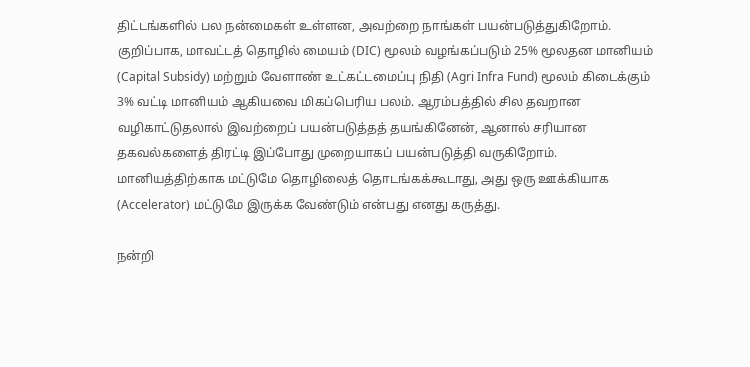திட்டங்களில் பல நன்மைகள் உள்ளன, அவற்றை நாங்கள் பயன்படுத்துகிறோம். குறிப்பாக, மாவட்டத் தொழில் மையம் (DIC) மூலம் வழங்கப்படும் 25% மூலதன மானியம் (Capital Subsidy) மற்றும் வேளாண் உட்கட்டமைப்பு நிதி (Agri Infra Fund) மூலம் கிடைக்கும் 3% வட்டி மானியம் ஆகியவை மிகப்பெரிய பலம். ஆரம்பத்தில் சில தவறான வழிகாட்டுதலால் இவற்றைப் பயன்படுத்தத் தயங்கினேன், ஆனால் சரியான தகவல்களைத் திரட்டி இப்போது முறையாகப் பயன்படுத்தி வருகிறோம். மானியத்திற்காக மட்டுமே தொழிலைத் தொடங்கக்கூடாது, அது ஒரு ஊக்கியாக (Accelerator) மட்டுமே இருக்க வேண்டும் என்பது எனது கருத்து.

நன்றி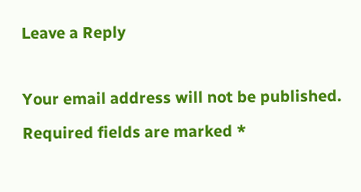Leave a Reply

Your email address will not be published. Required fields are marked *